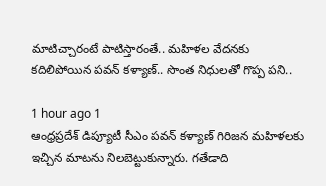మాటిచ్చారంటే పాటిస్తారంతే.. మహిళల వేదనకు కదిలిపోయిన పవన్ కళ్యాణ్.. సొంత నిధులతో గొప్ప పని..

1 hour ago 1
ఆంధ్రప్రదేశ్ డిప్యూటీ సీఎం పవన్ కళ్యాణ్ గిరిజన మహిళలకు ఇచ్చిన మాటను నిలబెట్టుకున్నారు. గతేడాది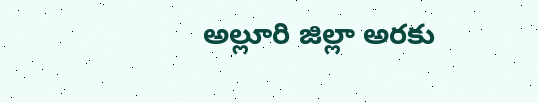అల్లూరి జిల్లా అరకు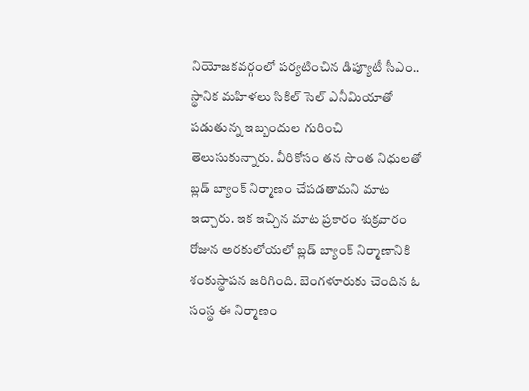నియోజకవర్గంలో పర్యటించిన డిప్యూటీ సీఎం.. స్థానిక మహిళలు సికిల్ సెల్ ఎనీమియాతో పడుతున్న ఇబ్బందుల గురించి తెలుసుకున్నారు. వీరికోసం తన సొంత నిధులతో బ్లడ్ బ్యాంక్ నిర్మాణం చేపడతామని మాట ఇచ్చారు. ఇక ఇచ్చిన మాట ప్రకారం శుక్రవారం రోజున అరకులోయలో బ్లడ్ బ్యాంక్ నిర్మాణానికి శంకుస్థాపన జరిగింది. బెంగళూరుకు చెందిన ఓ సంస్థ ఈ నిర్మాణం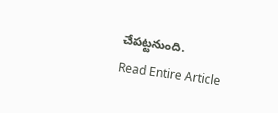చేపట్టనుంది.
Read Entire Article